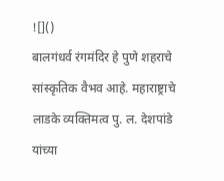![]()
बालगंधर्व रंगमंदिर हे पुणे शहराचे सांस्कृतिक वैभव आहे. महाराष्ट्राचे लाडके व्यक्तिमत्व पु. ल. देशपांडे यांच्या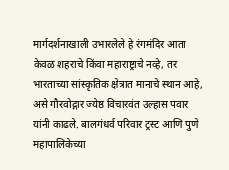मार्गदर्शनाखाली उभारलेले हे रंगमंदिर आता केवळ शहराचे किंवा महाराष्ट्राचे नव्हे, तर भारताच्या सांस्कृतिक क्षेत्रात मानाचे स्थान आहे, असे गौरवोद्गार ज्येष्ठ विचारवंत उल्हास पवार यांनी काढले. बालगंधर्व परिवार ट्रस्ट आणि पुणे महापालिकेच्या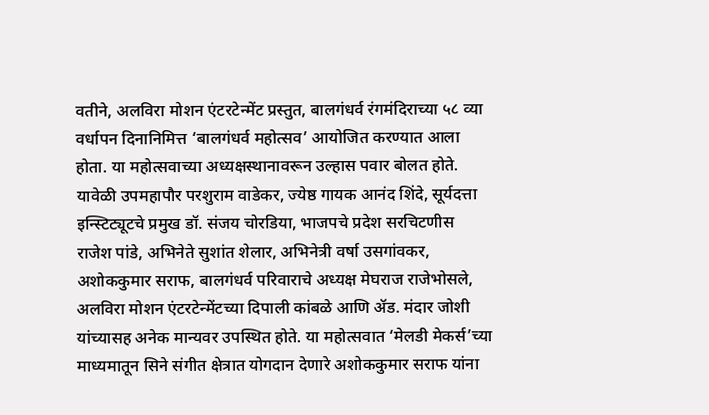वतीने, अलविरा मोशन एंटरटेन्मेंट प्रस्तुत, बालगंधर्व रंगमंदिराच्या ५८ व्या वर्धापन दिनानिमित्त ‘बालगंधर्व महोत्सव’ आयोजित करण्यात आला होता. या महोत्सवाच्या अध्यक्षस्थानावरून उल्हास पवार बोलत होते. यावेळी उपमहापौर परशुराम वाडेकर, ज्येष्ठ गायक आनंद शिंदे, सूर्यदत्ता इन्स्टिट्यूटचे प्रमुख डॉ. संजय चोरडिया, भाजपचे प्रदेश सरचिटणीस राजेश पांडे, अभिनेते सुशांत शेलार, अभिनेत्री वर्षा उसगांवकर, अशोककुमार सराफ, बालगंधर्व परिवाराचे अध्यक्ष मेघराज राजेभोसले, अलविरा मोशन एंटरटेन्मेंटच्या दिपाली कांबळे आणि ॲड. मंदार जोशी यांच्यासह अनेक मान्यवर उपस्थित होते. या महोत्सवात ‘मेलडी मेकर्स’च्या माध्यमातून सिने संगीत क्षेत्रात योगदान देणारे अशोककुमार सराफ यांना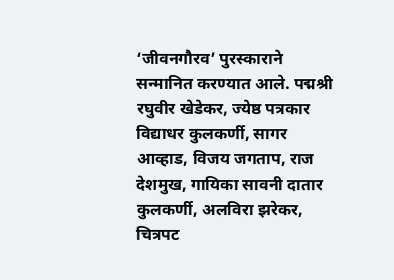‘जीवनगौरव’ पुरस्काराने सन्मानित करण्यात आले. पद्मश्री रघुवीर खेडेकर, ज्येष्ठ पत्रकार विद्याधर कुलकर्णी, सागर आव्हाड, विजय जगताप, राज देशमुख, गायिका सावनी दातार कुलकर्णी, अलविरा झरेकर, चित्रपट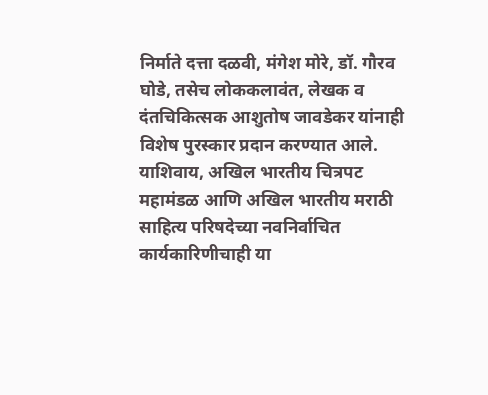निर्माते दत्ता दळवी, मंगेश मोरे, डॉ. गौरव घोडे, तसेच लोककलावंत, लेखक व दंतचिकित्सक आशुतोष जावडेकर यांनाही विशेष पुरस्कार प्रदान करण्यात आले. याशिवाय, अखिल भारतीय चित्रपट महामंडळ आणि अखिल भारतीय मराठी साहित्य परिषदेच्या नवनिर्वाचित कार्यकारिणीचाही या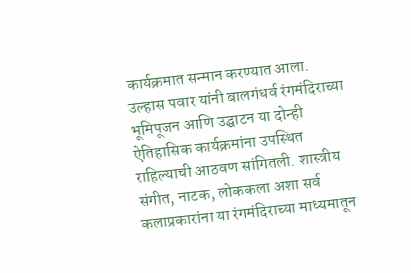कार्यक्रमात सन्मान करण्यात आला. उल्हास पवार यांनी बालगंधर्व रंगमंदिराच्या भूमिपूजन आणि उद्घाटन या दोन्ही ऐतिहासिक कार्यक्रमांना उपस्थित राहिल्याची आठवण सांगितली. शास्त्रीय संगीत, नाटक, लोककला अशा सर्व कलाप्रकारांना या रंगमंदिराच्या माध्यमातून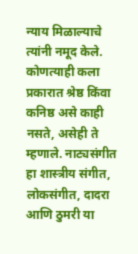न्याय मिळाल्याचे त्यांनी नमूद केले. कोणत्याही कला प्रकारात श्रेष्ठ किंवा कनिष्ठ असे काही नसते, असेही ते म्हणाले. नाट्यसंगीत हा शास्त्रीय संगीत, लोकसंगीत, दादरा आणि ठुमरी या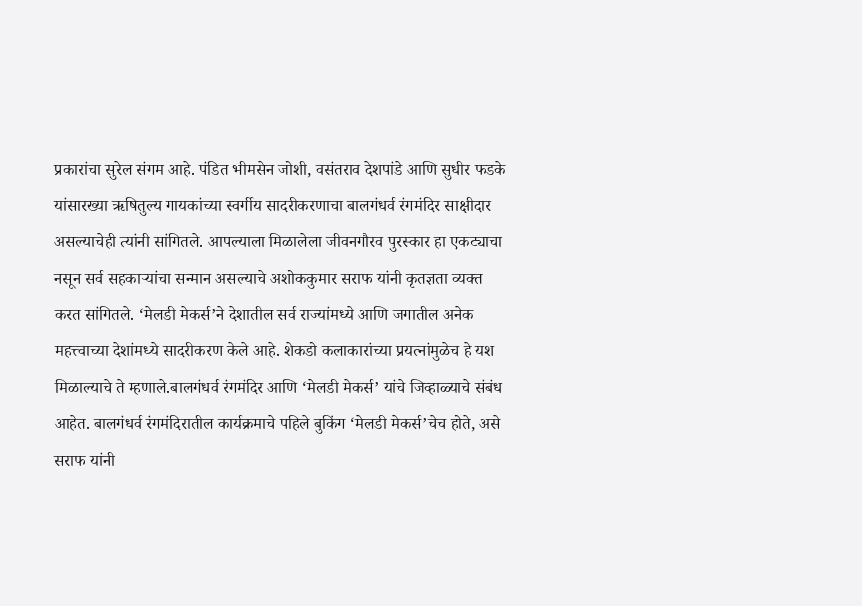प्रकारांचा सुरेल संगम आहे. पंडित भीमसेन जोशी, वसंतराव देशपांडे आणि सुधीर फडके यांसारख्या ऋषितुल्य गायकांच्या स्वर्गीय सादरीकरणाचा बालगंधर्व रंगमंदिर साक्षीदार असल्याचेही त्यांनी सांगितले. आपल्याला मिळालेला जीवनगौरव पुरस्कार हा एकट्याचा नसून सर्व सहकाऱ्यांचा सन्मान असल्याचे अशोककुमार सराफ यांनी कृतज्ञता व्यक्त करत सांगितले. ‘मेलडी मेकर्स’ने देशातील सर्व राज्यांमध्ये आणि जगातील अनेक महत्त्वाच्या देशांमध्ये सादरीकरण केले आहे. शेकडो कलाकारांच्या प्रयत्नांमुळेच हे यश मिळाल्याचे ते म्हणाले.बालगंधर्व रंगमंदिर आणि ‘मेलडी मेकर्स’ यांचे जिव्हाळ्याचे संबंध आहेत. बालगंधर्व रंगमंदिरातील कार्यक्रमाचे पहिले बुकिंग ‘मेलडी मेकर्स’चेच होते, असे सराफ यांनी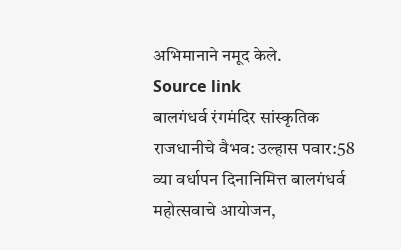अभिमानाने नमूद केले.
Source link
बालगंधर्व रंगमंदिर सांस्कृतिक राजधानीचे वैभव: उल्हास पवार:58 व्या वर्धापन दिनानिमित्त बालगंधर्व महोत्सवाचे आयोजन,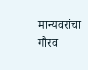मान्यवरांचा गौरव